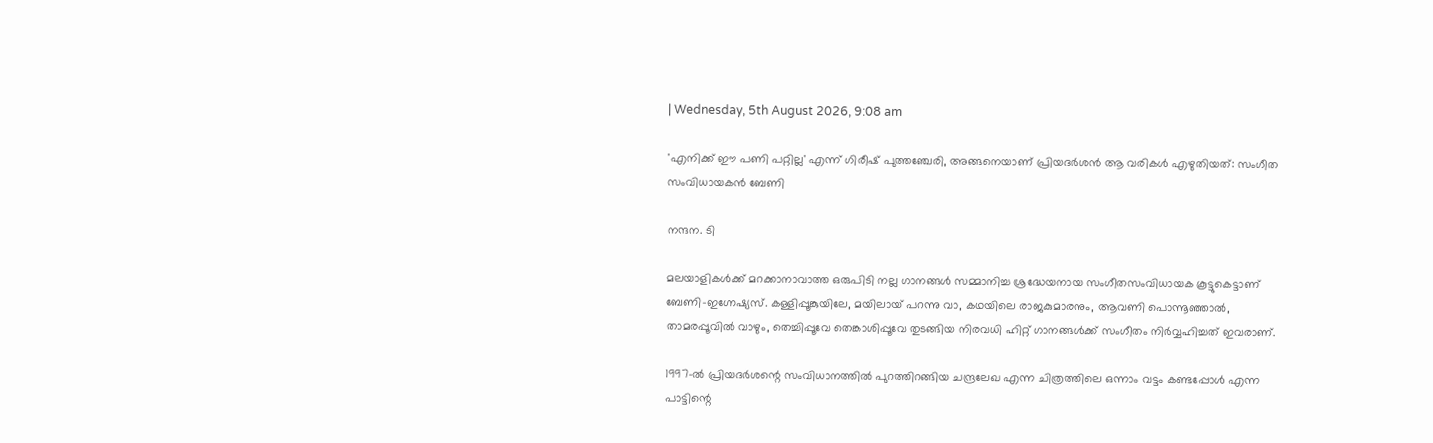| Wednesday, 5th August 2026, 9:08 am

'എനിക്ക് ഈ പണി പറ്റില്ല' എന്ന് ഗിരീഷ് പുത്തഞ്ചേരി, അങ്ങനെയാണ് പ്രിയദർശൻ ആ വരികൾ എഴുതിയത്: സംഗീത സംവിധായകൻ ബേണി

നന്ദന. ടി

മലയാളികൾക്ക് മറക്കാനാവാത്ത ഒരുപിടി നല്ല ഗാനങ്ങൾ സമ്മാനിച്ച ശ്രദ്ധേയനായ സംഗീതസംവിധായക കൂട്ടുകെട്ടാണ് ബേണി-ഇഗ്നേഷ്യസ്. കള്ളിപ്പൂങ്കുയിലേ, മയിലായ് പറന്നു വാ, കഥയിലെ രാജകുമാരനും, ആവണി പൊന്നൂഞ്ഞാൽ, താമരപ്പൂവിൽ വാഴും, തെച്ചിപ്പൂവേ തെങ്കാശിപ്പൂവേ തുടങ്ങിയ നിരവധി ഹിറ്റ് ഗാനങ്ങൾക്ക് സംഗീതം നിർവ്വഹിച്ചത് ഇവരാണ്.

1997-ൽ പ്രിയദർശന്റെ സംവിധാനത്തിൽ പുറത്തിറങ്ങിയ ചന്ദ്രലേഖ എന്ന ചിത്രത്തിലെ ഒന്നാം വട്ടം കണ്ടപ്പോൾ എന്ന പാട്ടിന്റെ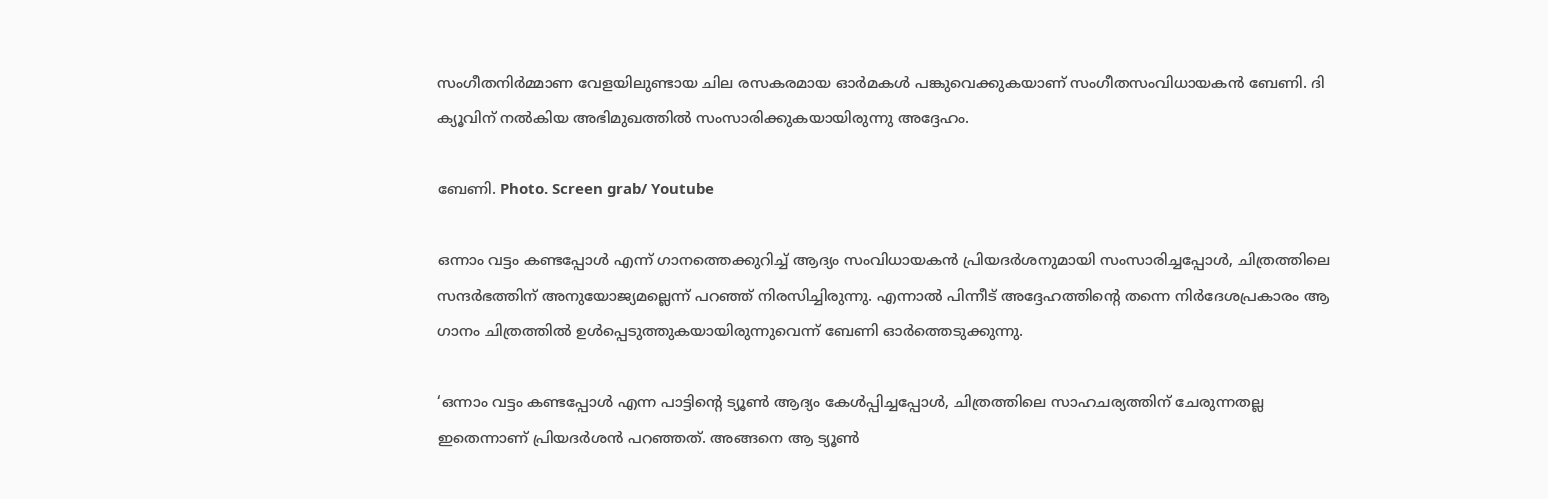സംഗീതനിർമ്മാണ വേളയിലുണ്ടായ ചില രസകരമായ ഓർമകൾ പങ്കുവെക്കുകയാണ് സംഗീതസംവിധായകൻ ബേണി. ദി ക്യൂവിന് നൽകിയ അഭിമുഖത്തിൽ സംസാരിക്കുകയായിരുന്നു അദ്ദേഹം.

ബേണി. Photo. Screen grab/ Youtube

ഒന്നാം വട്ടം കണ്ടപ്പോൾ എന്ന് ഗാനത്തെക്കുറിച്ച് ആദ്യം സംവിധായകൻ പ്രിയദർശനുമായി സംസാരിച്ചപ്പോൾ, ചിത്രത്തിലെ സന്ദർഭത്തിന് അനുയോജ്യമല്ലെന്ന് പറഞ്ഞ് നിരസിച്ചിരുന്നു. എന്നാൽ പിന്നീട് അദ്ദേഹത്തിന്റെ തന്നെ നിർദേശപ്രകാരം ആ ഗാനം ചിത്രത്തിൽ ഉൾപ്പെടുത്തുകയായിരുന്നുവെന്ന് ബേണി ഓർത്തെടുക്കുന്നു.

‘ഒന്നാം വട്ടം കണ്ടപ്പോൾ എന്ന പാട്ടിന്റെ ട്യൂൺ ആദ്യം കേൾപ്പിച്ചപ്പോൾ, ചിത്രത്തിലെ സാഹചര്യത്തിന് ചേരുന്നതല്ല ഇതെന്നാണ് പ്രിയദർശൻ പറഞ്ഞത്. അങ്ങനെ ആ ട്യൂൺ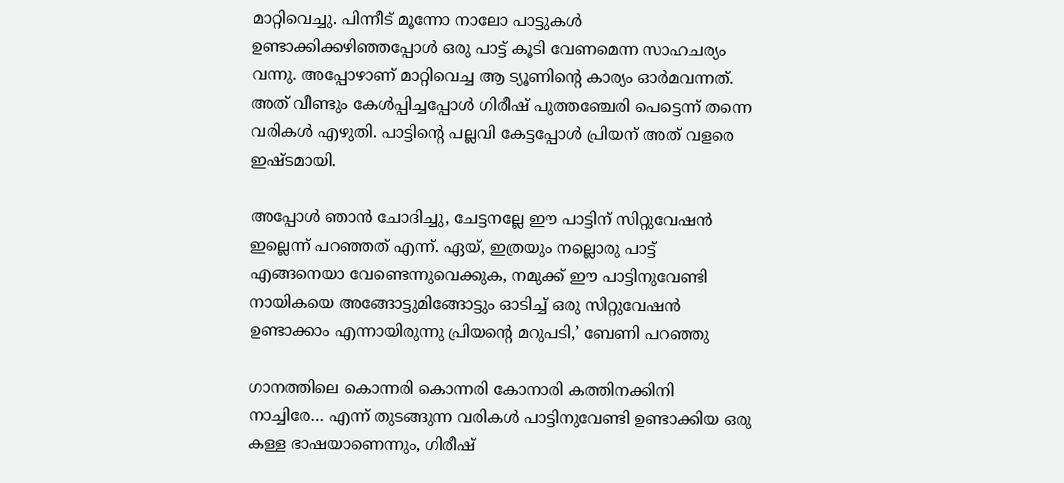മാറ്റിവെച്ചു. പിന്നീട് മൂന്നോ നാലോ പാട്ടുകൾ ഉണ്ടാക്കിക്കഴിഞ്ഞപ്പോൾ ഒരു പാട്ട് കൂടി വേണമെന്ന സാഹചര്യം വന്നു. അപ്പോഴാണ് മാറ്റിവെച്ച ആ ട്യൂണിന്റെ കാര്യം ഓർമവന്നത്. അത് വീണ്ടും കേൾപ്പിച്ചപ്പോൾ ഗിരീഷ് പുത്തഞ്ചേരി പെട്ടെന്ന് തന്നെ വരികൾ എഴുതി. പാട്ടിന്റെ പല്ലവി കേട്ടപ്പോൾ പ്രിയന് അത് വളരെ ഇഷ്ടമായി.

അപ്പോൾ ഞാൻ ചോദിച്ചു, ചേട്ടനല്ലേ ഈ പാട്ടിന് സിറ്റുവേഷൻ ഇല്ലെന്ന് പറഞ്ഞത് എന്ന്. ഏയ്, ഇത്രയും നല്ലൊരു പാട്ട് എങ്ങനെയാ വേണ്ടെന്നുവെക്കുക, നമുക്ക് ഈ പാട്ടിനുവേണ്ടി നായികയെ അങ്ങോട്ടുമിങ്ങോട്ടും ഓടിച്ച് ഒരു സിറ്റുവേഷൻ ഉണ്ടാക്കാം എന്നായിരുന്നു പ്രിയന്റെ മറുപടി,’ ബേണി പറഞ്ഞു

ഗാനത്തിലെ കൊന്നരി കൊന്നരി കോനാരി കത്തിനക്കിനി നാച്ചിരേ… എന്ന് തുടങ്ങുന്ന വരികൾ പാട്ടിനുവേണ്ടി ഉണ്ടാക്കിയ ഒരു കള്ള ഭാഷയാണെന്നും, ഗിരീഷ്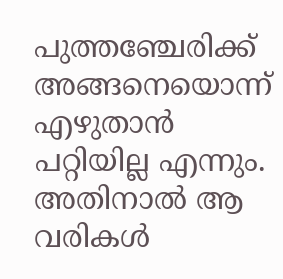പുത്തഞ്ചേരിക്ക് അങ്ങനെയൊന്ന് എഴുതാൻ പറ്റിയില്ല എന്നും. അതിനാൽ ആ വരികൾ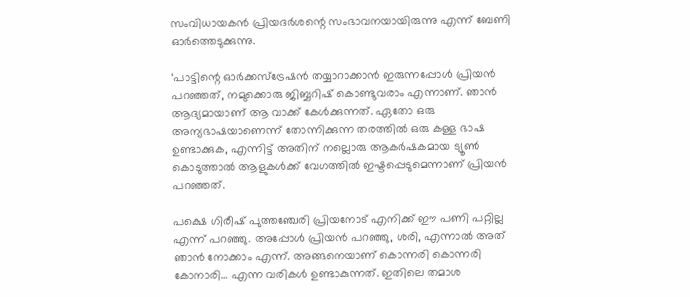സംവിധായകൻ പ്രിയദർശന്റെ സംഭാവനയായിരുന്നു എന്ന് ബേണി ഓർത്തെടുക്കുന്നു.

‘പാട്ടിന്റെ ഓർക്കസ്ട്രേഷൻ തയ്യാറാക്കാൻ ഇരുന്നപ്പോൾ പ്രിയൻ പറഞ്ഞത്, നമുക്കൊരു ജിബ്ബറിഷ് കൊണ്ടുവരാം എന്നാണ്. ഞാൻ ആദ്യമായാണ് ആ വാക്ക് കേൾക്കുന്നത്. ഏതോ ഒരു അന്യഭാഷയാണെന്ന് തോന്നിക്കുന്ന തരത്തിൽ ഒരു കള്ള ഭാഷ ഉണ്ടാക്കുക, എന്നിട്ട് അതിന് നല്ലൊരു ആകർഷകമായ ട്യൂൺ കൊടുത്താൽ ആളുകൾക്ക് വേഗത്തിൽ ഇഷ്ടപ്പെടുമെന്നാണ് പ്രിയൻ പറഞ്ഞത്.

പക്ഷെ ഗിരീഷ് പുത്തഞ്ചേരി പ്രിയനോട് എനിക്ക് ഈ പണി പറ്റില്ല എന്ന് പറഞ്ഞു. അപ്പോൾ പ്രിയൻ പറഞ്ഞു, ശരി, എന്നാൽ അത് ഞാൻ നോക്കാം എന്ന്. അങ്ങനെയാണ് കൊന്നരി കൊന്നരി കോനാരി… എന്ന വരികൾ ഉണ്ടാകുന്നത്. ഇതിലെ തമാശ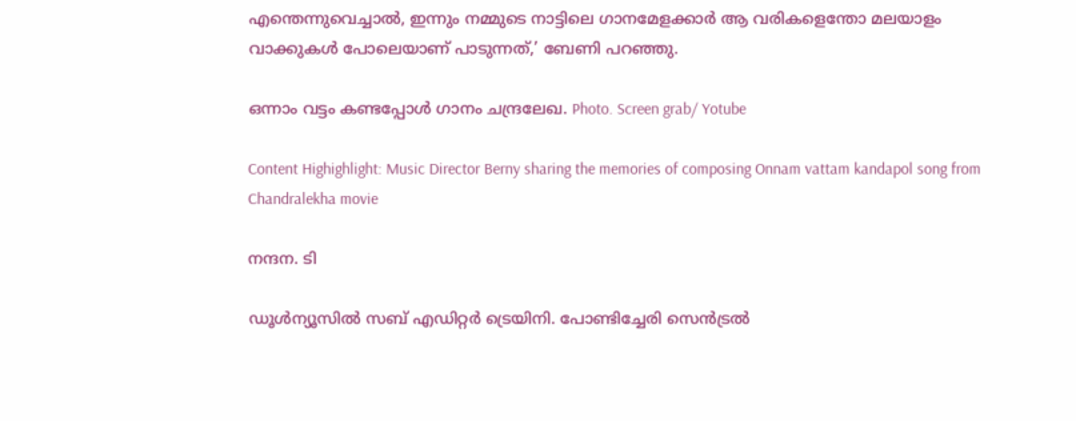എന്തെന്നുവെച്ചാൽ, ഇന്നും നമ്മുടെ നാട്ടിലെ ഗാനമേളക്കാർ ആ വരികളെന്തോ മലയാളം വാക്കുകൾ പോലെയാണ് പാടുന്നത്,’ ബേണി പറഞ്ഞു.

ഒന്നാം വട്ടം കണ്ടപ്പോൾ ഗാനം ചന്ദ്രലേഖ. Photo. Screen grab/ Yotube

Content Highighlight: Music Director Berny sharing the memories of composing Onnam vattam kandapol song from Chandralekha movie

നന്ദന. ടി

ഡൂള്‍ന്യൂസില്‍ സബ് എഡിറ്റര്‍ ട്രെയിനി. പോണ്ടിച്ചേരി സെന്‍ട്രല്‍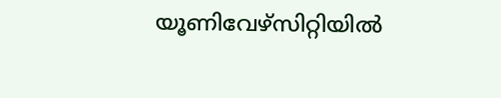യൂണിവേഴ്‌സിറ്റിയില്‍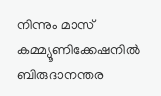നിന്നും മാസ് കമ്മ്യൂണിക്കേഷനില്‍ ബിരുദാനന്തര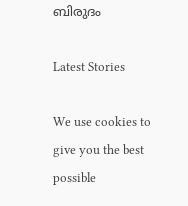ബിരുദം

Latest Stories

We use cookies to give you the best possible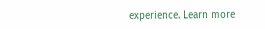experience. Learn more